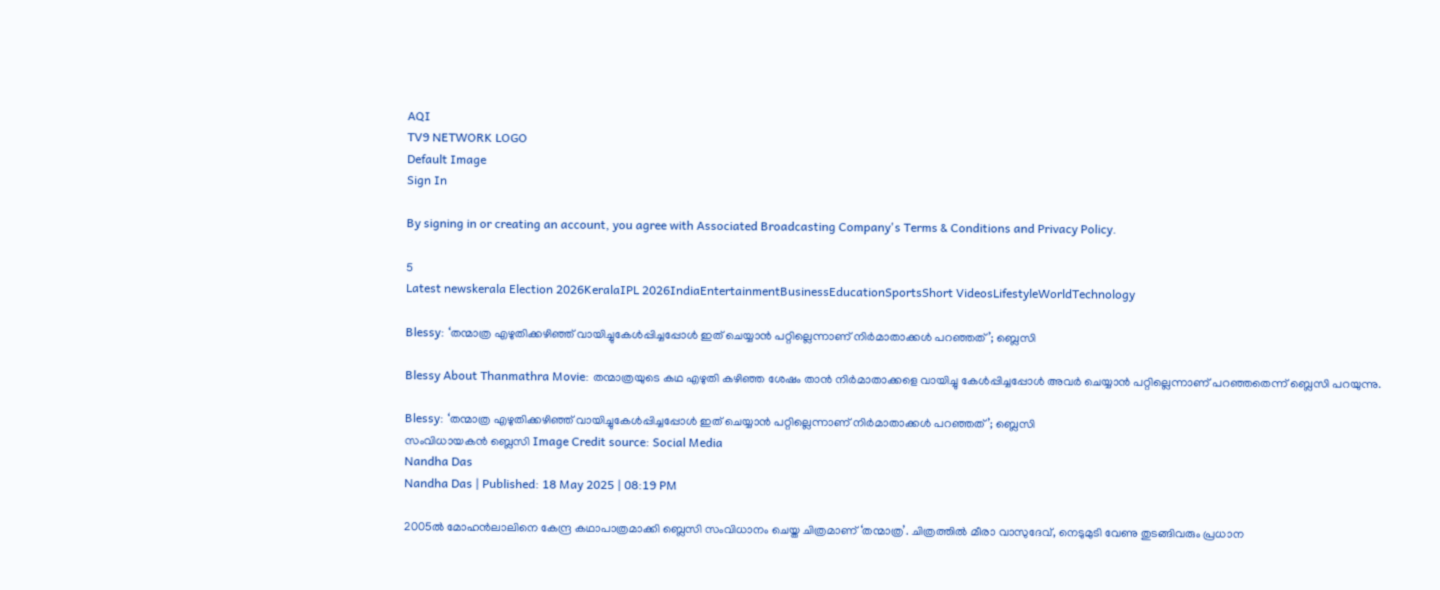AQI
TV9 NETWORK LOGO
Default Image
Sign In

By signing in or creating an account, you agree with Associated Broadcasting Company's Terms & Conditions and Privacy Policy.

5
Latest newskerala Election 2026KeralaIPL 2026IndiaEntertainmentBusinessEducationSportsShort VideosLifestyleWorldTechnology

Blessy: ‘തന്മാത്ര എഴുതിക്കഴിഞ്ഞ് വായിച്ചുകേൾപ്പിച്ചപ്പോൾ ഇത് ചെയ്യാൻ പറ്റില്ലെന്നാണ് നിർമാതാക്കൾ പറഞ്ഞത്’; ബ്ലെസി

Blessy About Thanmathra Movie: തന്മാത്രയുടെ കഥ എഴുതി കഴിഞ്ഞ ശേഷം താൻ നിർമാതാക്കളെ വായിച്ചു കേൾപ്പിച്ചപ്പോൾ അവർ ചെയ്യാൻ പറ്റില്ലെന്നാണ് പറഞ്ഞതെന്ന് ബ്ലെസി പറയുന്നു.

Blessy: ‘തന്മാത്ര എഴുതിക്കഴിഞ്ഞ് വായിച്ചുകേൾപ്പിച്ചപ്പോൾ ഇത് ചെയ്യാൻ പറ്റില്ലെന്നാണ് നിർമാതാക്കൾ പറഞ്ഞത്’; ബ്ലെസി
സംവിധായകൻ ബ്ലെസി Image Credit source: Social Media
Nandha Das
Nandha Das | Published: 18 May 2025 | 08:19 PM

2005ൽ മോഹൻലാലിനെ കേന്ദ്ര കഥാപാത്രമാക്കി ബ്ലെസി സംവിധാനം ചെയ്ത ചിത്രമാണ് ‘തന്മാത്ര’. ചിത്രത്തിൽ മീരാ വാസുദേവ്, നെടുമുടി വേണു തുടങ്ങിവരും പ്രധാന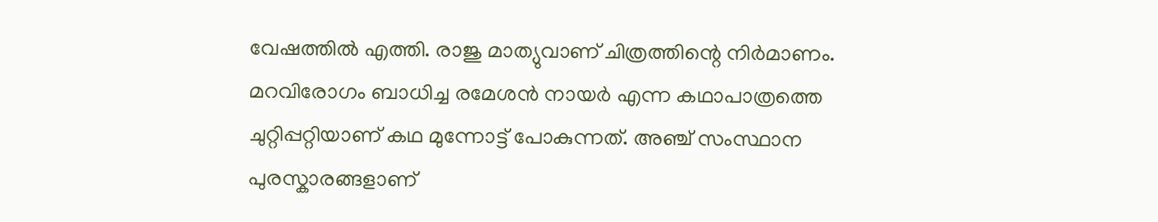വേഷത്തിൽ എത്തി. രാജു മാത്യുവാണ് ചിത്രത്തിന്റെ നിർമാണം. മറവിരോഗം ബാധിച്ച രമേശന്‍ നായര്‍ എന്ന കഥാപാത്രത്തെ ചുറ്റിപ്പറ്റിയാണ് കഥ മുന്നോട്ട് പോകുന്നത്. അഞ്ച് സംസ്ഥാന പുരസ്കാരങ്ങളാണ്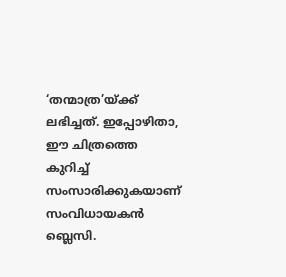‘തന്മാത്ര’യ്ക്ക് ലഭിച്ചത്. ഇപ്പോഴിതാ, ഈ ചിത്രത്തെ കുറിച്ച് സംസാരിക്കുകയാണ് സംവിധായകൻ ബ്ലെസി.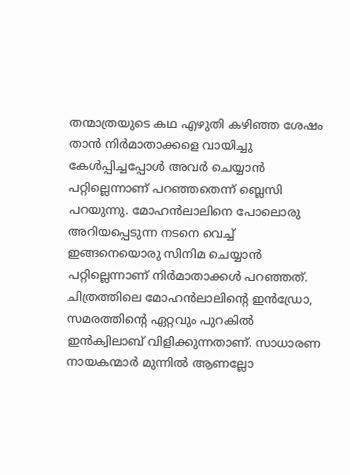തന്മാത്രയുടെ കഥ എഴുതി കഴിഞ്ഞ ശേഷം താൻ നിർമാതാക്കളെ വായിച്ചു കേൾപ്പിച്ചപ്പോൾ അവർ ചെയ്യാൻ പറ്റില്ലെന്നാണ് പറഞ്ഞതെന്ന് ബ്ലെസി പറയുന്നു. മോഹൻലാലിനെ പോലൊരു അറിയപ്പെടുന്ന നടനെ വെച്ച് ഇങ്ങനെയൊരു സിനിമ ചെയ്യാൻ പറ്റില്ലെന്നാണ് നിർമാതാക്കൾ പറഞ്ഞത്. ചിത്രത്തിലെ മോഹൻലാലിൻ്റെ ഇൻഡ്രോ, സമരത്തിന്റെ ഏറ്റവും പുറകിൽ ഇൻക്വിലാബ് വിളിക്കുന്നതാണ്. സാധാരണ നായകന്മാർ മുന്നിൽ ആണല്ലോ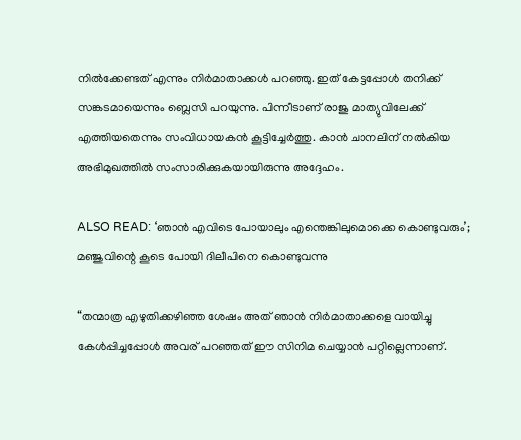നിൽക്കേണ്ടത് എന്നും നിർമാതാക്കൾ പറഞ്ഞു. ഇത് കേട്ടപ്പോൾ തനിക്ക് സങ്കടമായെന്നും ബ്ലെസി പറയുന്നു. പിന്നീടാണ് രാജു മാത്യുവിലേക്ക് എത്തിയതെന്നും സംവിധായകൻ കൂട്ടിച്ചേർത്തു. കാൻ ചാനലിന് നൽകിയ അഭിമുഖത്തിൽ സംസാരിക്കുകയായിരുന്നു അദ്ദേഹം.

ALSO READ: ‘ഞാൻ എവിടെ പോയാലും എന്തെങ്കിലുമൊക്കെ കൊണ്ടുവരും’; മഞ്ജുവിന്റെ കൂടെ പോയി ദിലീപിനെ കൊണ്ടുവന്നു

“തന്മാത്ര എഴുതിക്കഴിഞ്ഞ ശേഷം അത് ഞാൻ നിർമാതാക്കളെ വായിച്ചു കേൾപ്പിച്ചപ്പോൾ അവര് പറഞ്ഞത് ഈ സിനിമ ചെയ്യാൻ പറ്റില്ലെന്നാണ്.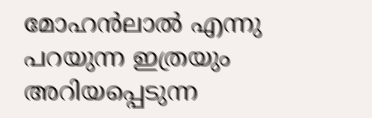മോഹൻലാൽ എന്നു പറയുന്ന ഇത്രയും അറിയപ്പെടുന്ന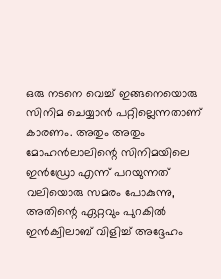ഒരു നടനെ വെച്ച് ഇങ്ങനെയൊരു സിനിമ ചെയ്യാൻ പറ്റില്ലെന്നതാണ് കാരണം. അതും അതും മോഹൻലാലിന്റെ സിനിമയിലെ ഇൻഡ്രോ എന്ന് പറയുന്നത് വലിയൊരു സമരം പോകുന്നു, അതിന്റെ ഏറ്റവും പുറകിൽ ഇൻക്വിലാബ് വിളിച്ച് അദ്ദേഹം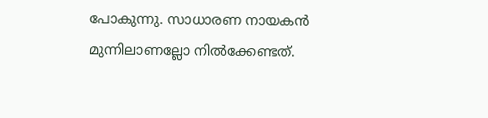പോകുന്നു. സാധാരണ നായകൻ മുന്നിലാണല്ലോ നിൽക്കേണ്ടത്.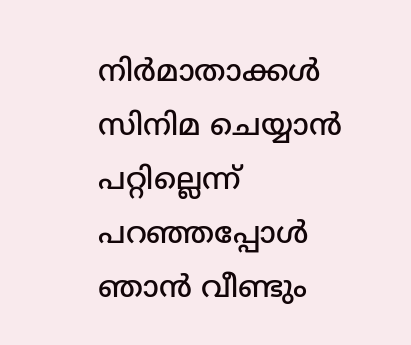നിർമാതാക്കൾ സിനിമ ചെയ്യാൻ പറ്റില്ലെന്ന് പറഞ്ഞപ്പോൾ ഞാൻ വീണ്ടും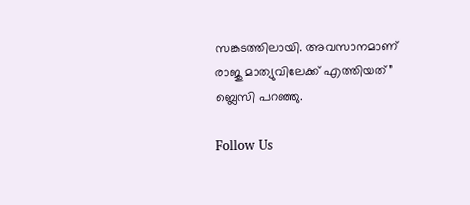സങ്കടത്തിലായി. അവസാനമാണ് രാജു മാത്യുവിലേക്ക് എത്തിയത്” ബ്ലെസി പറഞ്ഞു.

Follow Us